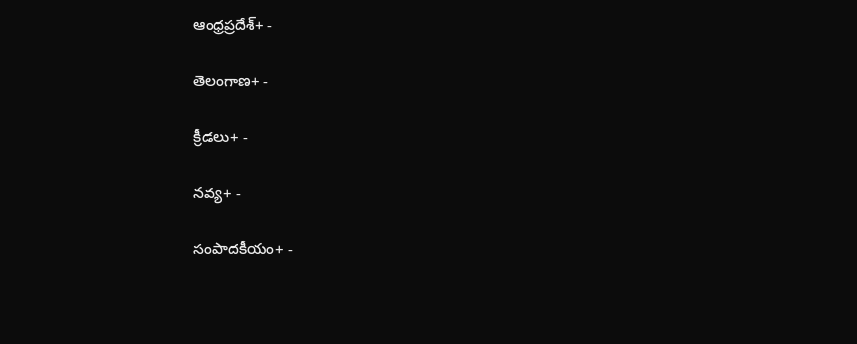ఆంధ్రప్రదేశ్+ -

తెలంగాణ+ -

క్రీడలు+ -

నవ్య+ -

సంపాదకీయం+ -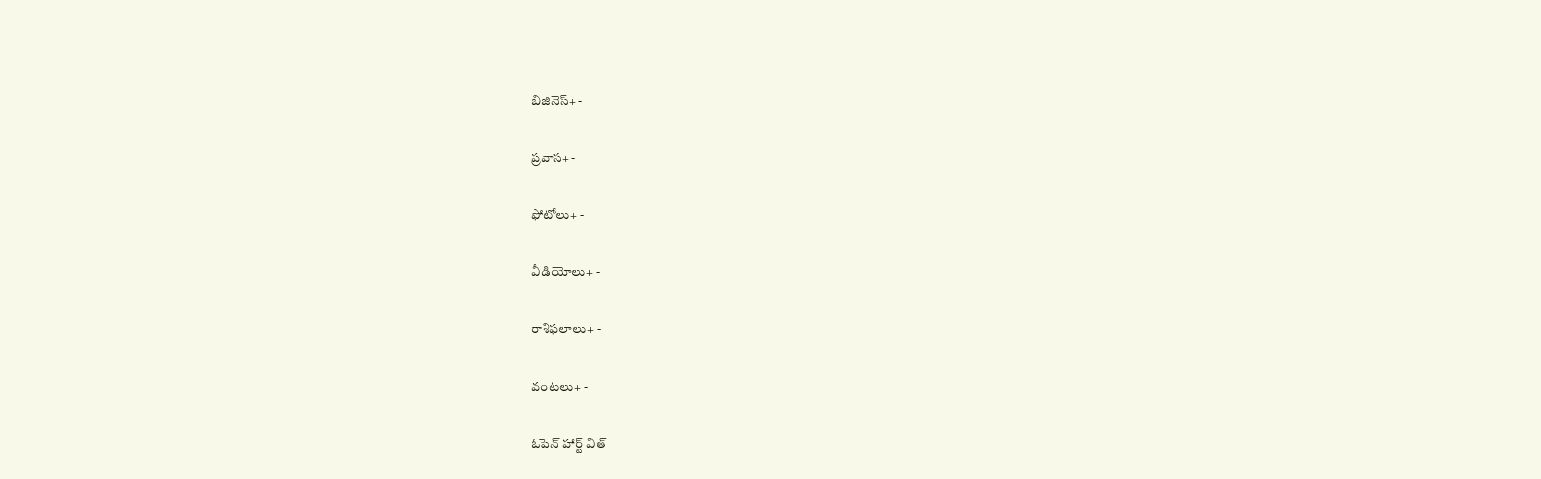బిజినెస్+ -

ప్రవాస+ -

ఫోటోలు+ -

వీడియోలు+ -

రాశిఫలాలు+ -

వంటలు+ -

ఓపెన్ హార్ట్ విత్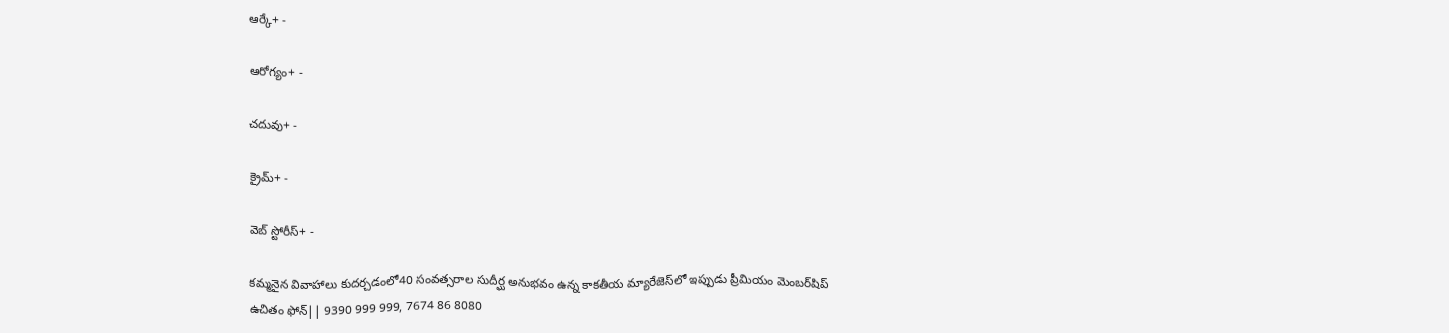ఆర్కే+ -

ఆరోగ్యం+ -

చదువు+ -

క్రైమ్+ -

వెబ్ స్టోరీస్+ -

కమ్మనైన వివాహాలు కుదర్చడంలో40 సంవత్సరాల సుదీర్ఘ అనుభవం ఉన్న కాకతీయ మ్యారేజెస్‌లో ఇప్పుడు ప్రీమియం మెంబర్‌షిప్‌ ఉచితం ఫోన్|| 9390 999 999, 7674 86 8080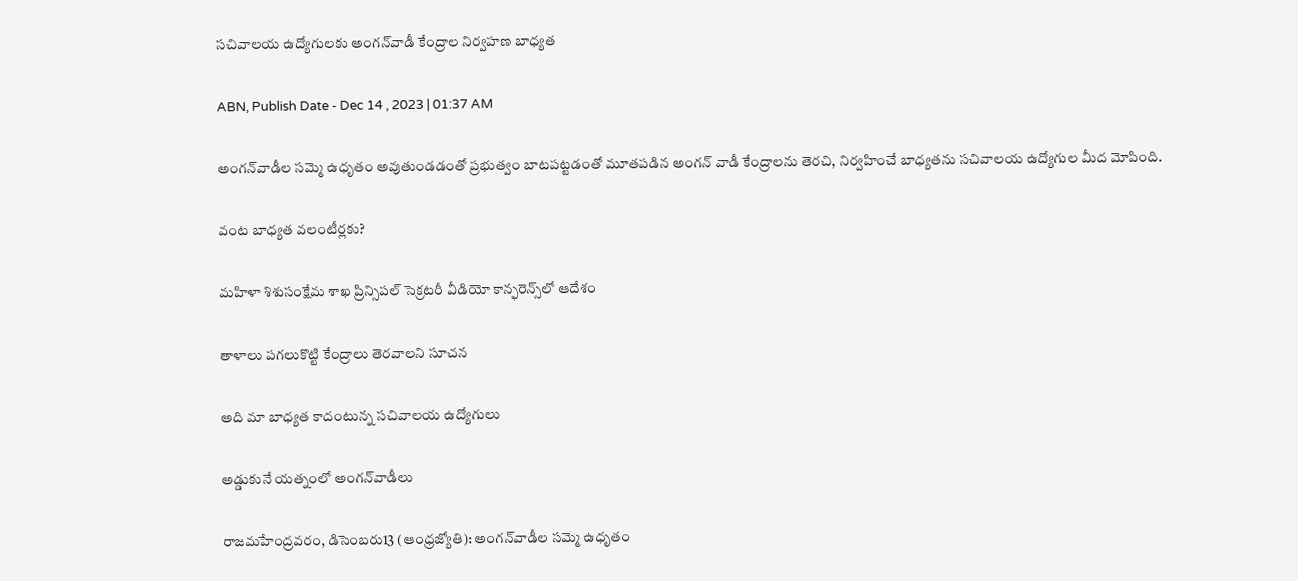సచివాలయ ఉద్యోగులకు అంగన్‌వాడీ కేంద్రాల నిర్వహణ బాధ్యత

ABN, Publish Date - Dec 14 , 2023 | 01:37 AM

అంగన్‌వాడీల సమ్మె ఉధృతం అవుతుండడంతో ప్రభుత్వం బాటపట్టడంతో మూతపడిన అంగన్‌ వాడీ కేంద్రాలను తెరచి, నిర్వహించే బాధ్యతను సచివాలయ ఉద్యోగుల మీద మోపింది.

వంట బాధ్యత వలంటీర్లకు?

మహిళా శిశుసంక్షేమ శాఖ ప్రిన్సిపల్‌ సెక్రటరీ వీడియో కాన్ఫరెన్స్‌లో ఆదేశం

తాళాలు పగలుకొట్టి కేంద్రాలు తెరవాలని సూచన

అది మా బాధ్యత కాదంటున్న సచివాలయ ఉద్యోగులు

అడ్డుకునే యత్నంలో అంగన్‌వాడీలు

రాజమహేంద్రవరం, డిసెంబరు13 (ఆంధ్రజ్యోతి): అంగన్‌వాడీల సమ్మె ఉధృతం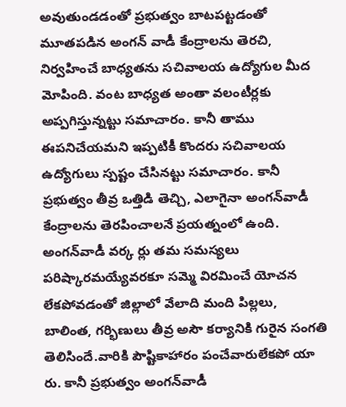అవుతుండడంతో ప్రభుత్వం బాటపట్టడంతో మూతపడిన అంగన్‌ వాడీ కేంద్రాలను తెరచి, నిర్వహించే బాధ్యతను సచివాలయ ఉద్యోగుల మీద మోపింది. వంట బాధ్యత అంతా వలంటీర్లకు అప్పగిస్తున్నట్టు సమాచారం. కానీ తాము ఈపనిచేయమని ఇప్పటికీ కొందరు సచివాలయ ఉద్యోగులు స్పష్టం చేసినట్టు సమాచారం. కానీ ప్రభుత్వం తీవ్ర ఒత్తిడి తెచ్చి, ఎలాగైనా అంగన్‌వాడీ కేంద్రాలను తెరపించాలనే ప్రయత్నంలో ఉంది. అంగన్‌వాడీ వర్క ర్లు తమ సమస్యలు పరిష్కారమయ్యేవరకూ సమ్మె విరమించే యోచన లేకపోవడంతో జిల్లాలో వేలాది మంది పిల్లలు, బాలింత, గర్భిణులు తీవ్ర అసౌ కర్యానికి గురైన సంగతి తెలిసిందే.వారికి పౌష్టికాహారం పంచేవారులేకపో యా రు. కానీ ప్రభుత్వం అంగన్‌వాడీ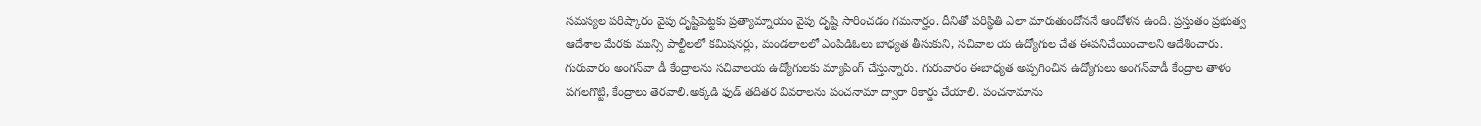సమస్యల పరిష్కారం వైపు దృష్టిపెట్టకు ప్రత్యామ్నాయం వైపు దృష్టి సారించడం గమనార్హం. దీనితో పరిస్థితి ఎలా మారుతుందోననే ఆందోళన ఉంది. ప్రస్తుతం ప్రభుత్వ ఆదేశాల మేరకు మున్సి పాల్టీలలో కమిషనర్లు, మండలాలలో ఎంపిడిఓలు బాధ్యత తీసుకుని, సచివాల య ఉద్యోగుల చేత ఈపనిచేయించాలని ఆదేశించారు. గురువారం అంగన్‌వా డీ కేంద్రాలను సచివాలయ ఉద్యోగులకు మ్యాపింగ్‌ చేస్తున్నారు. గురువారం ఈబాధ్యత అప్పగించిన ఉద్యోగులు అంగన్‌వాడీ కేంద్రాల తాళం పగలగొట్టి, కేంద్రాలు తెరవాలి.అక్కడి ఫుడ్‌ తదితర వివరాలను పంచనామా ద్వారా రికార్డు చేయాలి. పంచనామాను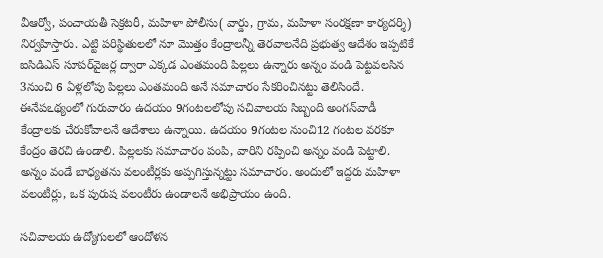వీఆర్వో, పంచాయతీ సెక్రటరీ, మహిళా పోలీసు( వార్డు, గ్రామ, మహిళా సంరక్షణా కార్యదర్శి) నిర్వహిస్తారు. ఎట్టి పరిస్థితులలో నూ మొత్తం కేంద్రాలన్నీ తెరవాలనేది ప్రభుత్వ ఆదేశం ఇప్పటికే ఐసిడిఎస్‌ సూపర్‌వైజర్ల ద్వారా ఎక్కడ ఎంతమంది పిల్లలు ఉన్నారు అన్నం వండి పెట్టవలసిన 3నుంచి 6 ఏళ్లలోపు పిల్లలు ఎంతమంది అనే సమాచారం సేకరించినట్టు తెలిసిందే. ఈనేపఽథ్యంలో గురువారం ఉదయం 9గంటలలోపు సచివాలయ సిబ్బంది అంగన్‌వాడీ కేంద్రాలకు చేరుకోవాలనే ఆదేశాలు ఉన్నాయి. ఉదయం 9గంటల నుంచి12 గంటల వరకూ కేంద్రం తెరచి ఉండాలి. పిల్లలకు సమాచారం పంపి, వారిని రప్పించి అన్నం వండి పెట్టాలి. అన్నం వండే బాధ్యతను వలంటీర్లకు అప్పగిస్తున్నట్టు సమాచారం. అందులో ఇద్దరు మహిళా వలంటీర్లు, ఒక పురుష వలంటీరు ఉండాలనే అభిప్రాయం ఉంది.

సచివాలయ ఉద్యోగులలో ఆందోళన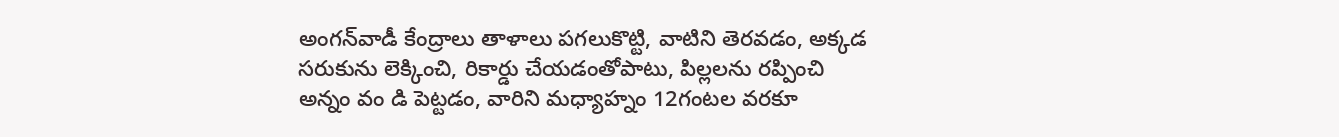అంగన్‌వాడీ కేంద్రాలు తాళాలు పగలుకొట్టి, వాటిని తెరవడం, అక్కడ సరుకును లెక్కించి, రికార్డు చేయడంతోపాటు, పిల్లలను రప్పించి అన్నం వం డి పెట్టడం, వారిని మధ్యాహ్నం 12గంటల వరకూ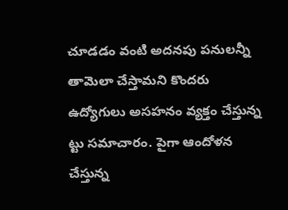చూడడం వంటి అదనపు పనులన్నీ తామెలా చేస్తామని కొందరు ఉద్యోగులు అసహనం వ్యక్తం చేస్తున్న ట్టు సమాచారం. పైగా ఆందోళన చేస్తున్న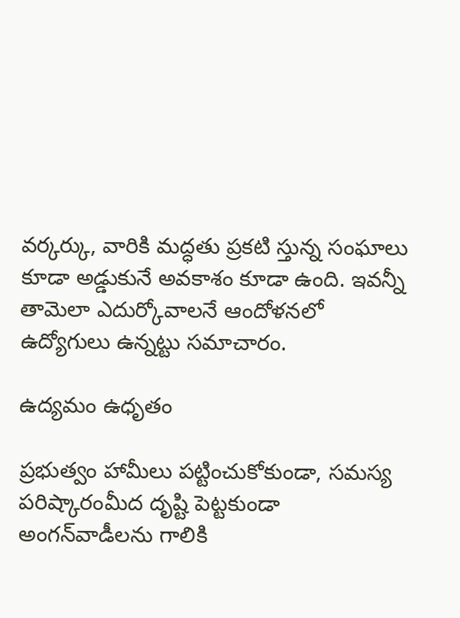వర్కర్కు, వారికి మద్ధతు ప్రకటి స్తున్న సంఘాలు కూడా అడ్డుకునే అవకాశం కూడా ఉంది. ఇవన్నీ తామెలా ఎదుర్కోవాలనే ఆందోళనలో ఉద్యోగులు ఉన్నట్టు సమాచారం.

ఉద్యమం ఉధృతం

ప్రభుత్వం హామీలు పట్టించుకోకుండా, సమస్య పరిష్కారంమీద దృష్టి పెట్టకుండా అంగన్‌వాడీలను గాలికి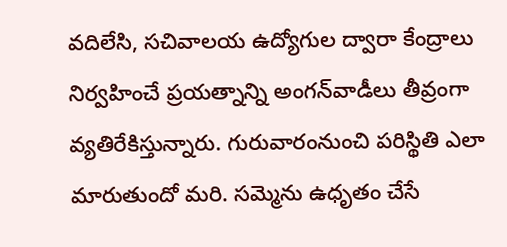వదిలేసి, సచివాలయ ఉద్యోగుల ద్వారా కేంద్రాలు నిర్వహించే ప్రయత్నాన్ని అంగన్‌వాడీలు తీవ్రంగా వ్యతిరేకిస్తున్నారు. గురువారంనుంచి పరిస్థితి ఎలా మారుతుందో మరి. సమ్మెను ఉధృతం చేసే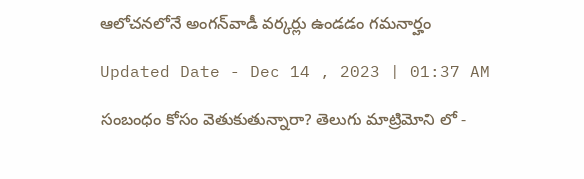ఆలోచనలోనే అంగన్‌వాడీ వర్కర్లు ఉండడం గమనార్హం

Updated Date - Dec 14 , 2023 | 01:37 AM

సంబంధం కోసం వెతుకుతున్నారా? తెలుగు మాట్రిమోని లో -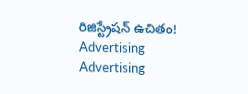రిజిస్ట్రేషన్ ఉచితం!
Advertising
Advertising